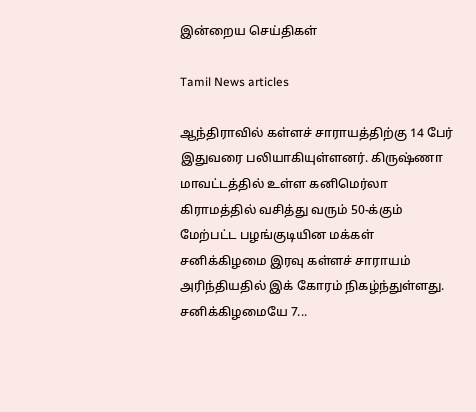இன்றைய செய்திகள்

Tamil News articles

ஆந்திராவில் கள்ளச் சாராயத்திற்கு 14 பேர் இதுவரை பலியாகியுள்ளனர். கிருஷ்ணா மாவட்டத்தில் உள்ள கனிமெர்லா கிராமத்தில் வசித்து வரும் 50-க்கும் மேற்பட்ட பழங்குடியின மக்கள் சனிக்கிழமை இரவு கள்ளச் சாராயம் அரிந்தியதில் இக் கோரம் நிகழ்ந்துள்ளது. சனிக்கிழமையே 7...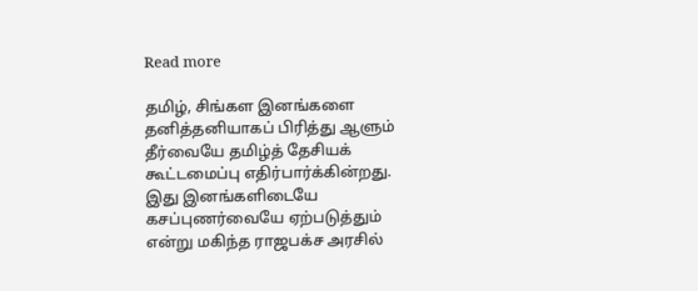Read more

தமிழ், சிங்கள இனங்களை தனித்தனியாகப் பிரித்து ஆளும் தீர்வையே தமிழ்த் தேசியக் கூட்டமைப்பு எதிர்பார்க்கின்றது. இது இனங்களிடையே கசப்புணர்வையே ஏற்படுத்தும் என்று மகிந்த ராஜபக்ச அரசில்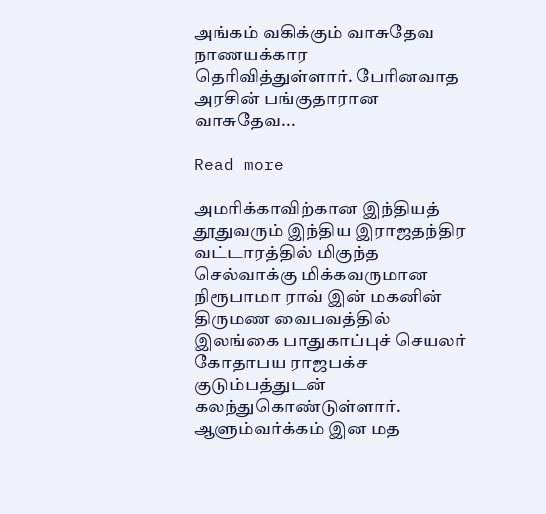அங்கம் வகிக்கும் வாசுதேவ நாணயக்கார தெரிவித்துள்ளார். பேரினவாத அரசின் பங்குதாரான வாசுதேவ...

Read more

அமரிக்காவிற்கான இந்தியத் தூதுவரும் இந்திய இராஜதந்திர வட்டாரத்தில் மிகுந்த செல்வாக்கு மிக்கவருமான நிரூபாமா ராவ் இன் மகனின் திருமண வைபவத்தில் இலங்கை பாதுகாப்புச் செயலர் கோதாபய ராஜபக்ச குடும்பத்துடன் கலந்துகொண்டுள்ளார். ஆளும்வர்க்கம் இன மத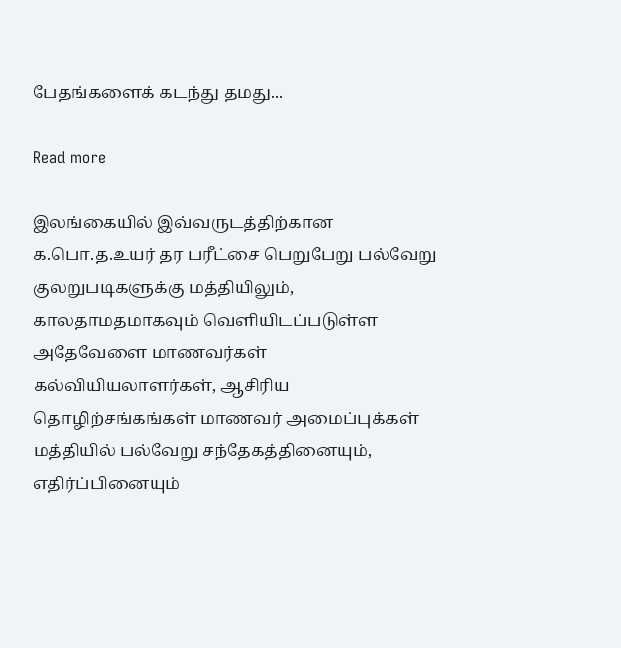பேதங்களைக் கடந்து தமது...

Read more

இலங்கையில் இவ்வருடத்திற்கான க.பொ.த.உயர் தர பரீட்சை பெறுபேறு பல்வேறு குலறுபடிகளுக்கு மத்தியிலும், காலதாமதமாகவும் வெளியிடப்படுள்ள அதேவேளை மாணவர்கள் கல்வியியலாளர்கள், ஆசிரிய தொழிற்சங்கங்கள் மாணவர் அமைப்புக்கள் மத்தியில் பல்வேறு சந்தேகத்தினையும், எதிர்ப்பினையும்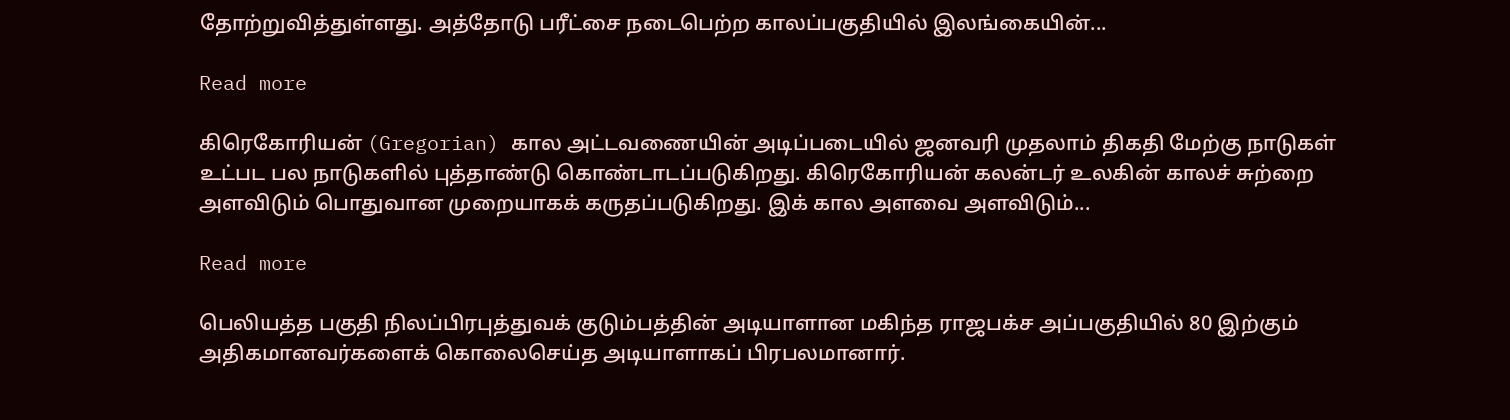தோற்றுவித்துள்ளது. அத்தோடு பரீட்சை நடைபெற்ற காலப்பகுதியில் இலங்கையின்...

Read more

கிரெகோரியன் (Gregorian) கால அட்டவணையின் அடிப்படையில் ஜனவரி முதலாம் திகதி மேற்கு நாடுகள் உட்பட பல நாடுகளில் புத்தாண்டு கொண்டாடப்படுகிறது. கிரெகோரியன் கலன்டர் உலகின் காலச் சுற்றை அளவிடும் பொதுவான முறையாகக் கருதப்படுகிறது. இக் கால அளவை அளவிடும்...

Read more

பெலியத்த பகுதி நிலப்பிரபுத்துவக் குடும்பத்தின் அடியாளான மகிந்த ராஜபக்ச அப்பகுதியில் 80 இற்கும் அதிகமானவர்களைக் கொலைசெய்த அடியாளாகப் பிரபலமானார்.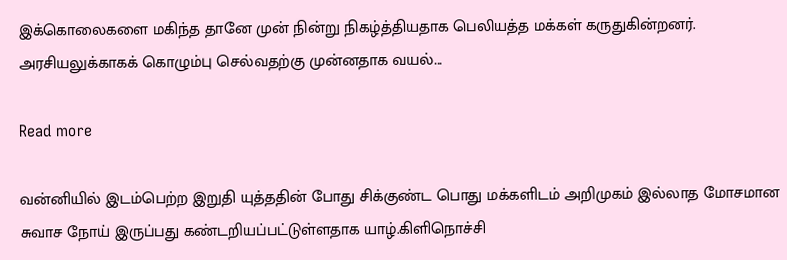இக்கொலைகளை மகிந்த தானே முன் நின்று நிகழ்த்தியதாக பெலியத்த மக்கள் கருதுகின்றனர். அரசியலுக்காகக் கொழும்பு செல்வதற்கு முன்னதாக வயல்...

Read more

வன்னியில் இடம்பெற்ற இறுதி யுத்ததின் போது சிக்குண்ட பொது மக்களிடம் அறிமுகம் இல்லாத மோசமான சுவாச நோய் இருப்பது கண்டறியப்பட்டுள்ளதாக யாழ்.கிளிநொச்சி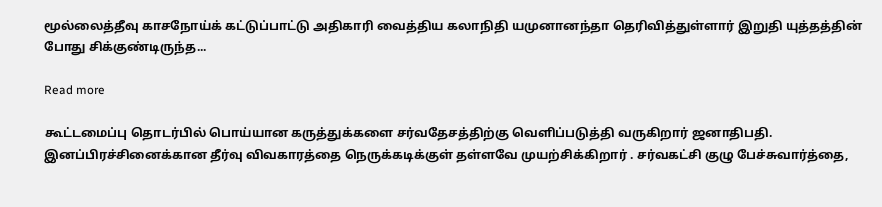மூல்லைத்தீவு காசநோய்க் கட்டுப்பாட்டு அதிகாரி வைத்திய கலாநிதி யமுனானந்தா தெரிவித்துள்ளார் இறுதி யுத்தத்தின் போது சிக்குண்டிருந்த...

Read more

கூட்டமைப்பு தொடர்பில் பொய்யான கருத்துக்களை சர்வதேசத்திற்கு வெளிப்படுத்தி வருகிறார் ஜனாதிபதி. இனப்பிரச்சினைக்கான தீர்வு விவகாரத்தை நெருக்கடிக்குள் தள்ளவே முயற்சிக்கிறார் . சர்வகட்சி குழு பேச்சுவார்த்தை,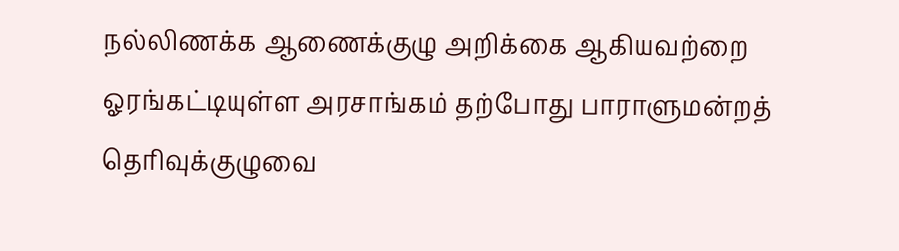நல்லிணக்க ஆணைக்குழு அறிக்கை ஆகியவற்றை ஓரங்கட்டியுள்ள அரசாங்கம் தற்போது பாராளுமன்றத் தெரிவுக்குழுவை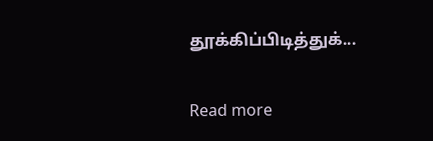தூக்கிப்பிடித்துக்...

Read more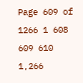Page 609 of 1266 1 608 609 610 1,266